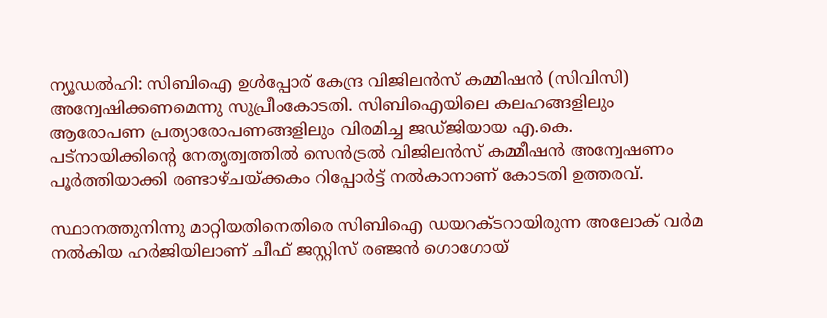ന്യൂഡല്‍ഹി: സിബിഐ ഉള്‍പ്പോര് കേന്ദ്ര വിജിലന്‍സ് കമ്മിഷന്‍ (സിവിസി) അന്വേഷിക്കണമെന്നു സുപ്രീംകോടതി. സിബിഐയിലെ കലഹങ്ങളിലും ആരോപണ പ്രത്യാരോപണങ്ങളിലും വിരമിച്ച ജഡ്ജിയായ എ.കെ. പട്നായിക്കിന്റെ നേതൃത്വത്തില്‍ സെന്‍ട്രല്‍ വിജിലന്‍സ് കമ്മീഷന്‍ അന്വേഷണം പൂര്‍ത്തിയാക്കി രണ്ടാഴ്ചയ്ക്കകം റിപ്പോര്‍ട്ട് നല്‍കാനാണ് കോടതി ഉത്തരവ്.

സ്ഥാനത്തുനിന്നു മാറ്റിയതിനെതിരെ സിബിഐ ഡയറക്ടറായിരുന്ന അലോക് വര്‍മ നല്‍കിയ ഹര്‍ജിയിലാണ് ചീഫ് ജസ്റ്റിസ് രഞ്ജന്‍ ഗൊഗോയ്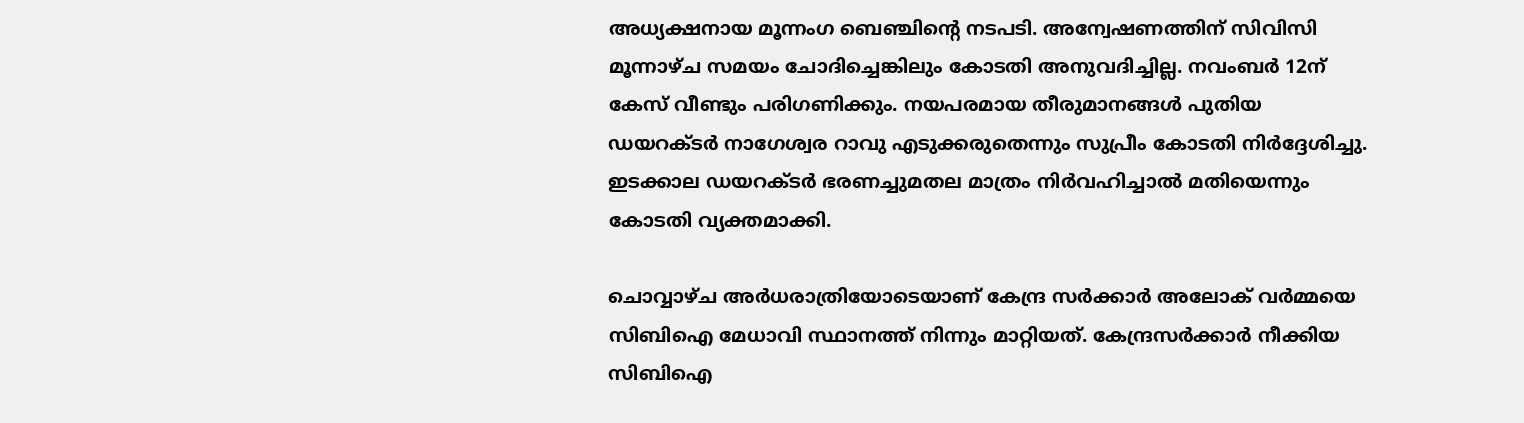അധ്യക്ഷനായ മൂന്നംഗ ബെഞ്ചിന്റെ നടപടി. അന്വേഷണത്തിന് സിവിസി മൂന്നാഴ്ച സമയം ചോദിച്ചെങ്കിലും കോടതി അനുവദിച്ചില്ല. നവംബര്‍ 12ന് കേസ് വീണ്ടും പരിഗണിക്കും. നയപരമായ തീരുമാനങ്ങള്‍ പുതിയ ഡയറക്ടര്‍ നാഗേശ്വര റാവു എടുക്കരുതെന്നും സുപ്രീം കോടതി നിര്‍ദ്ദേശിച്ചു. ഇടക്കാല ഡയറക്ടര്‍ ഭരണച്ചുമതല മാത്രം നിര്‍വഹിച്ചാല്‍ മതിയെന്നും കോടതി വ്യക്തമാക്കി.

ചൊവ്വാഴ്ച അര്‍ധരാത്രിയോടെയാണ് കേന്ദ്ര സര്‍ക്കാര്‍ അലോക് വര്‍മ്മയെ സിബിഐ മേധാവി സ്ഥാനത്ത് നിന്നും മാറ്റിയത്. കേന്ദ്രസര്‍ക്കാര്‍ നീക്കിയ സിബിഐ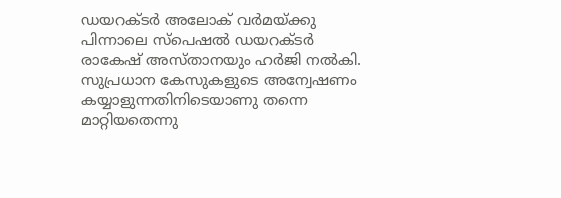ഡയറക്ടര്‍ അലോക് വര്‍മയ്ക്കു പിന്നാലെ സ്‌പെഷല്‍ ഡയറക്ടര്‍ രാകേഷ് അസ്താനയും ഹര്‍ജി നല്‍കി. സുപ്രധാന കേസുകളുടെ അന്വേഷണം കയ്യാളുന്നതിനിടെയാണു തന്നെ മാറ്റിയതെന്നു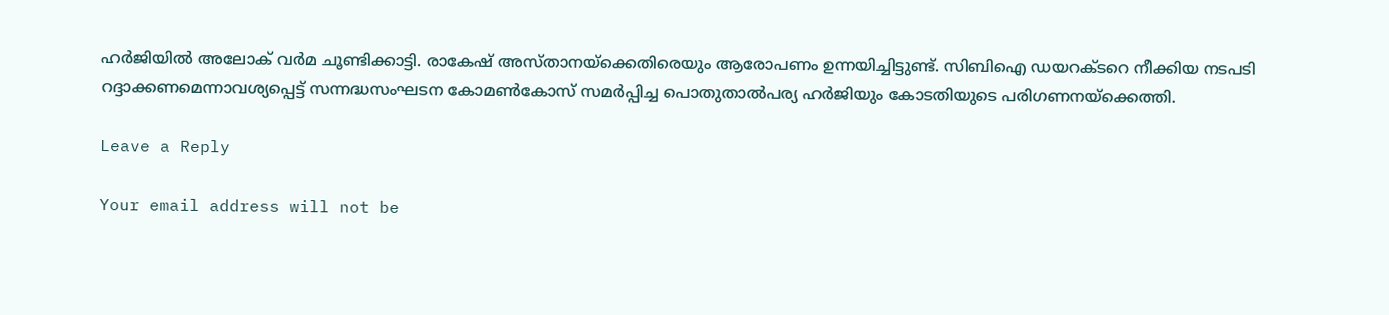ഹര്‍ജിയില്‍ അലോക് വര്‍മ ചൂണ്ടിക്കാട്ടി. രാകേഷ് അസ്താനയ്‌ക്കെതിരെയും ആരോപണം ഉന്നയിച്ചിട്ടുണ്ട്. സിബിഐ ഡയറക്ടറെ നീക്കിയ നടപടി റദ്ദാക്കണമെന്നാവശ്യപ്പെട്ട് സന്നദ്ധസംഘടന കോമണ്‍കോസ് സമര്‍പ്പിച്ച പൊതുതാല്‍പര്യ ഹര്‍ജിയും കോടതിയുടെ പരിഗണനയ്‌ക്കെത്തി.

Leave a Reply

Your email address will not be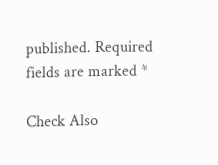published. Required fields are marked *

Check Also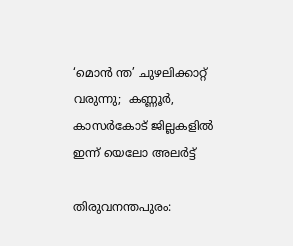‘മൊന്‍ ന്ത’ ചുഴലിക്കാറ്റ് വരുന്നു;  കണ്ണൂര്‍, കാസര്‍കോട് ജില്ലകളില്‍ ഇന്ന് യെലോ അലര്‍ട്ട്

തിരുവനന്തപുരം: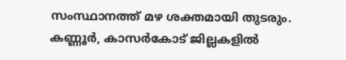സംസ്ഥാനത്ത് മഴ ശക്തമായി തുടരും. കണ്ണൂര്‍, കാസര്‍കോട് ജില്ലകളില്‍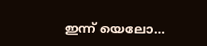ഇന്ന് യെലോ…